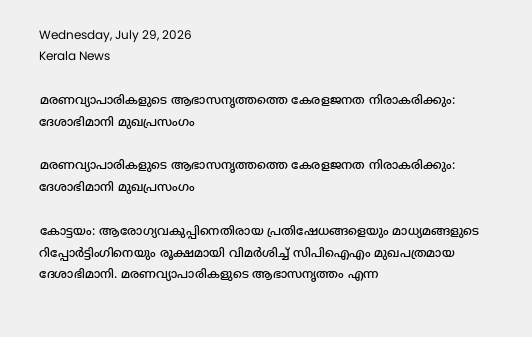Wednesday, July 29, 2026
Kerala News

മരണവ്യാപാരികളുടെ ആഭാസനൃത്തത്തെ കേരളജനത നിരാകരിക്കും: ദേശാഭിമാനി മുഖപ്രസംഗം

മരണവ്യാപാരികളുടെ ആഭാസനൃത്തത്തെ കേരളജനത നിരാകരിക്കും: ദേശാഭിമാനി മുഖപ്രസംഗം

കോട്ടയം: ആരോഗ്യവകുപ്പിനെതിരായ പ്രതിഷേധങ്ങളെയും മാധ്യമങ്ങളുടെ റിപ്പോര്‍ട്ടിംഗിനെയും രൂക്ഷമായി വിമര്‍ശിച്ച് സിപിഐഎം മുഖപത്രമായ ദേശാഭിമാനി. മരണവ്യാപാരികളുടെ ആഭാസനൃത്തം എന്ന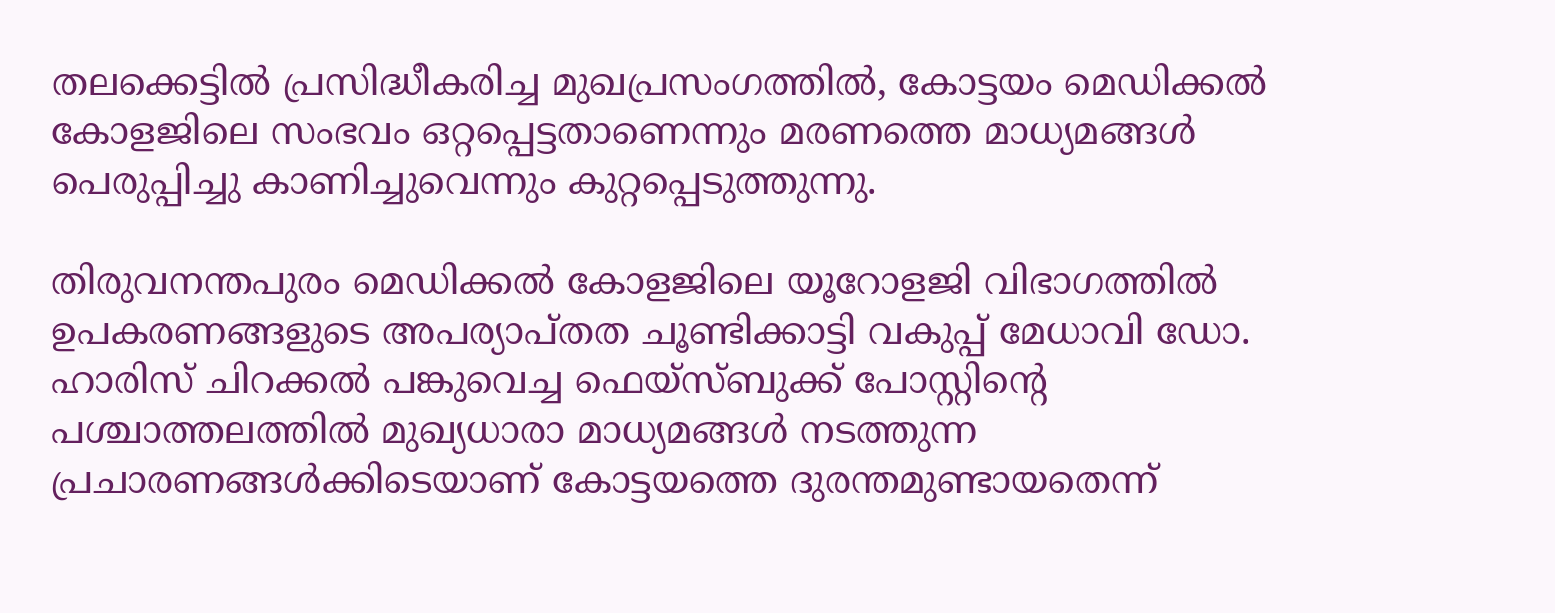തലക്കെട്ടില്‍ പ്രസിദ്ധീകരിച്ച മുഖപ്രസംഗത്തില്‍, കോട്ടയം മെഡിക്കല്‍ കോളജിലെ സംഭവം ഒറ്റപ്പെട്ടതാണെന്നും മരണത്തെ മാധ്യമങ്ങള്‍ പെരുപ്പിച്ചു കാണിച്ചുവെന്നും കുറ്റപ്പെടുത്തുന്നു.

തിരുവനന്തപുരം മെഡിക്കല്‍ കോളജിലെ യൂറോളജി വിഭാഗത്തില്‍ ഉപകരണങ്ങളുടെ അപര്യാപ്തത ചൂണ്ടിക്കാട്ടി വകുപ്പ് മേധാവി ഡോ. ഹാരിസ് ചിറക്കല്‍ പങ്കുവെച്ച ഫെയ്സ്ബുക്ക് പോസ്റ്റിന്റെ പശ്ചാത്തലത്തില്‍ മുഖ്യധാരാ മാധ്യമങ്ങള്‍ നടത്തുന്ന പ്രചാരണങ്ങള്‍ക്കിടെയാണ് കോട്ടയത്തെ ദുരന്തമുണ്ടായതെന്ന്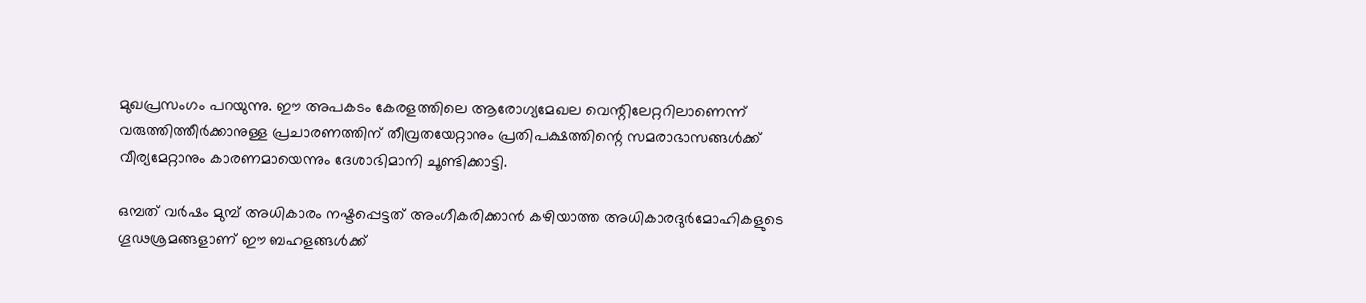മുഖപ്രസംഗം പറയുന്നു. ഈ അപകടം കേരളത്തിലെ ആരോഗ്യമേഖല വെന്റിലേറ്ററിലാണെന്ന് വരുത്തിത്തീര്‍ക്കാനുള്ള പ്രചാരണത്തിന് തീവ്രതയേറ്റാനും പ്രതിപക്ഷത്തിന്റെ സമരാഭാസങ്ങള്‍ക്ക് വീര്യമേറ്റാനും കാരണമായെന്നും ദേശാഭിമാനി ചൂണ്ടിക്കാട്ടി.

ഒമ്പത് വര്‍ഷം മുമ്പ് അധികാരം നഷ്ടപ്പെട്ടത് അംഗീകരിക്കാന്‍ കഴിയാത്ത അധികാരദുര്‍മോഹികളുടെ ഗൂഢശ്രമങ്ങളാണ് ഈ ബഹളങ്ങള്‍ക്ക്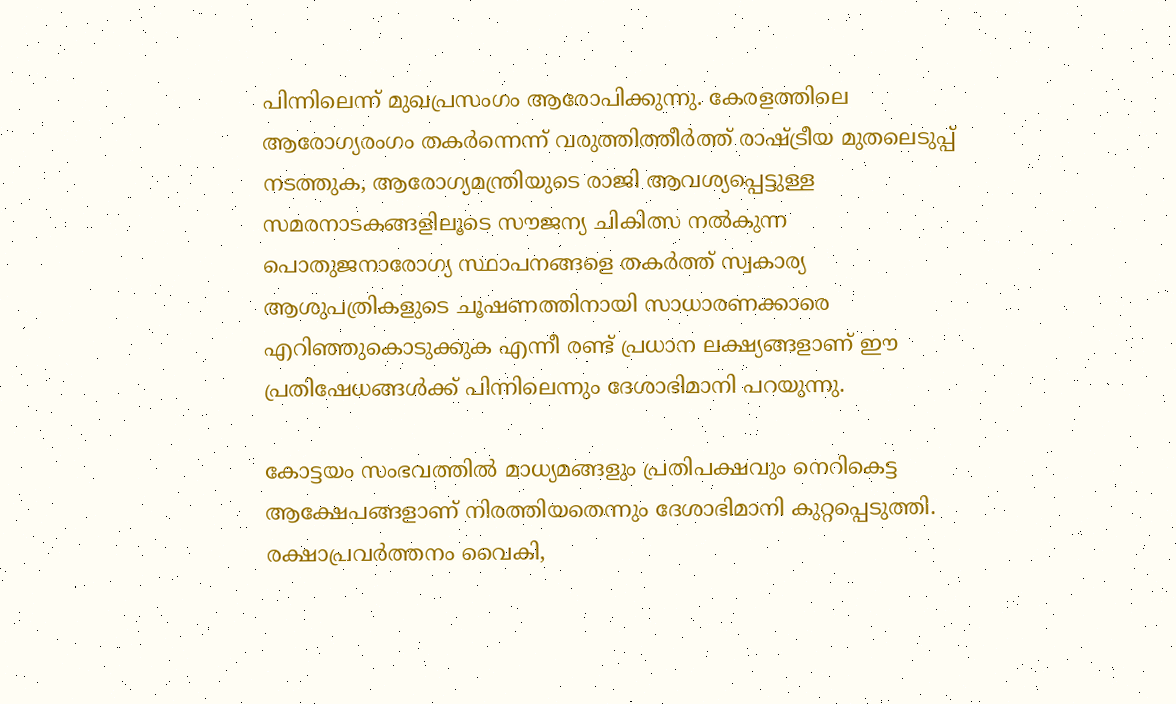പിന്നിലെന്ന് മുഖപ്രസംഗം ആരോപിക്കുന്നു. കേരളത്തിലെ ആരോഗ്യരംഗം തകര്‍ന്നെന്ന് വരുത്തിത്തീര്‍ത്ത് രാഷ്ട്രീയ മുതലെടുപ്പ് നടത്തുക, ആരോഗ്യമന്ത്രിയുടെ രാജി ആവശ്യപ്പെട്ടുള്ള സമരനാടകങ്ങളിലൂടെ സൗജന്യ ചികിത്സ നല്‍കുന്ന പൊതുജനാരോഗ്യ സ്ഥാപനങ്ങളെ തകര്‍ത്ത് സ്വകാര്യ ആശുപത്രികളുടെ ചൂഷണത്തിനായി സാധാരണക്കാരെ എറിഞ്ഞുകൊടുക്കുക എന്നീ രണ്ട് പ്രധാന ലക്ഷ്യങ്ങളാണ് ഈ പ്രതിഷേധങ്ങള്‍ക്ക് പിന്നിലെന്നും ദേശാഭിമാനി പറയുന്നു.

കോട്ടയം സംഭവത്തില്‍ മാധ്യമങ്ങളും പ്രതിപക്ഷവും നെറികെട്ട ആക്ഷേപങ്ങളാണ് നിരത്തിയതെന്നും ദേശാഭിമാനി കുറ്റപ്പെടുത്തി. രക്ഷാപ്രവര്‍ത്തനം വൈകി,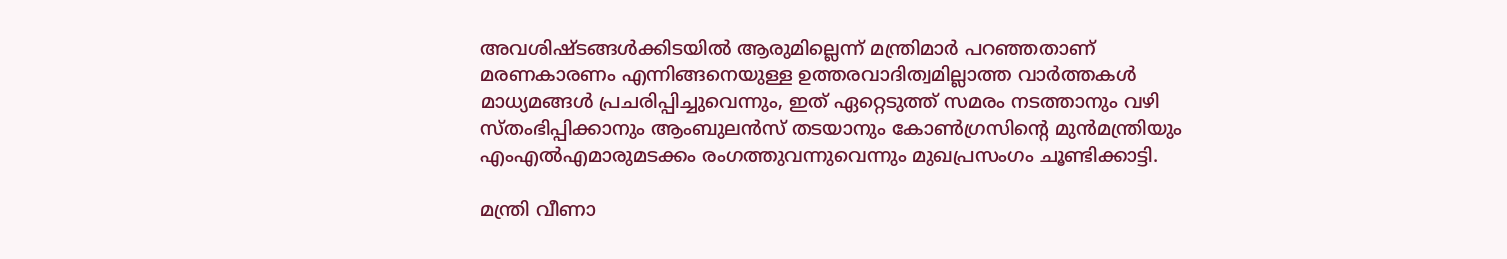അവശിഷ്ടങ്ങള്‍ക്കിടയില്‍ ആരുമില്ലെന്ന് മന്ത്രിമാര്‍ പറഞ്ഞതാണ് മരണകാരണം എന്നിങ്ങനെയുള്ള ഉത്തരവാദിത്വമില്ലാത്ത വാര്‍ത്തകള്‍ മാധ്യമങ്ങള്‍ പ്രചരിപ്പിച്ചുവെന്നും, ഇത് ഏറ്റെടുത്ത് സമരം നടത്താനും വഴി സ്തംഭിപ്പിക്കാനും ആംബുലന്‍സ് തടയാനും കോണ്‍ഗ്രസിന്റെ മുന്‍മന്ത്രിയും എംഎല്‍എമാരുമടക്കം രംഗത്തുവന്നുവെന്നും മുഖപ്രസംഗം ചൂണ്ടിക്കാട്ടി.

മന്ത്രി വീണാ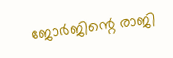ജോര്‍ജിന്റെ രാജി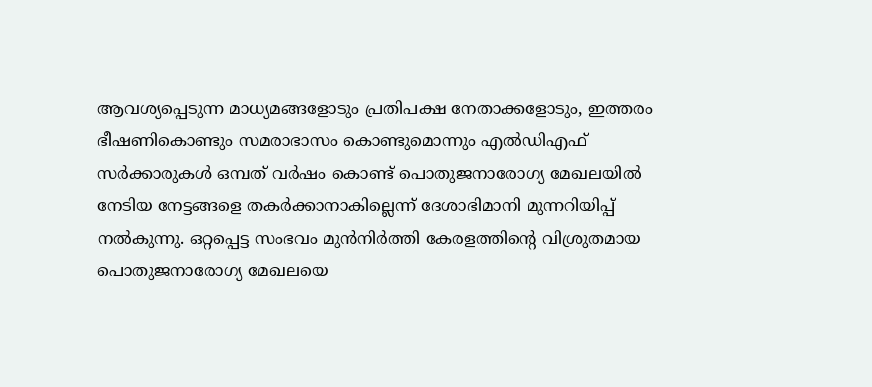ആവശ്യപ്പെടുന്ന മാധ്യമങ്ങളോടും പ്രതിപക്ഷ നേതാക്കളോടും, ഇത്തരം ഭീഷണികൊണ്ടും സമരാഭാസം കൊണ്ടുമൊന്നും എല്‍ഡിഎഫ് സര്‍ക്കാരുകള്‍ ഒമ്പത് വര്‍ഷം കൊണ്ട് പൊതുജനാരോഗ്യ മേഖലയില്‍ നേടിയ നേട്ടങ്ങളെ തകര്‍ക്കാനാകില്ലെന്ന് ദേശാഭിമാനി മുന്നറിയിപ്പ് നല്‍കുന്നു. ഒറ്റപ്പെട്ട സംഭവം മുന്‍നിര്‍ത്തി കേരളത്തിന്റെ വിശ്രുതമായ പൊതുജനാരോഗ്യ മേഖലയെ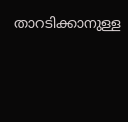താറടിക്കാനുള്ള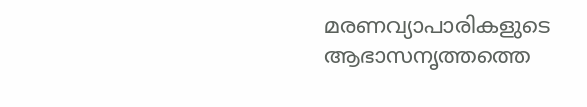മരണവ്യാപാരികളുടെ ആഭാസനൃത്തത്തെ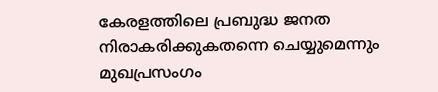കേരളത്തിലെ പ്രബുദ്ധ ജനത നിരാകരിക്കുകതന്നെ ചെയ്യുമെന്നും മുഖപ്രസംഗം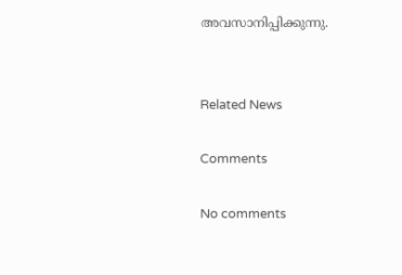അവസാനിപ്പിക്കുന്നു.


Related News

Comments

No comments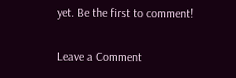yet. Be the first to comment!

Leave a Comment